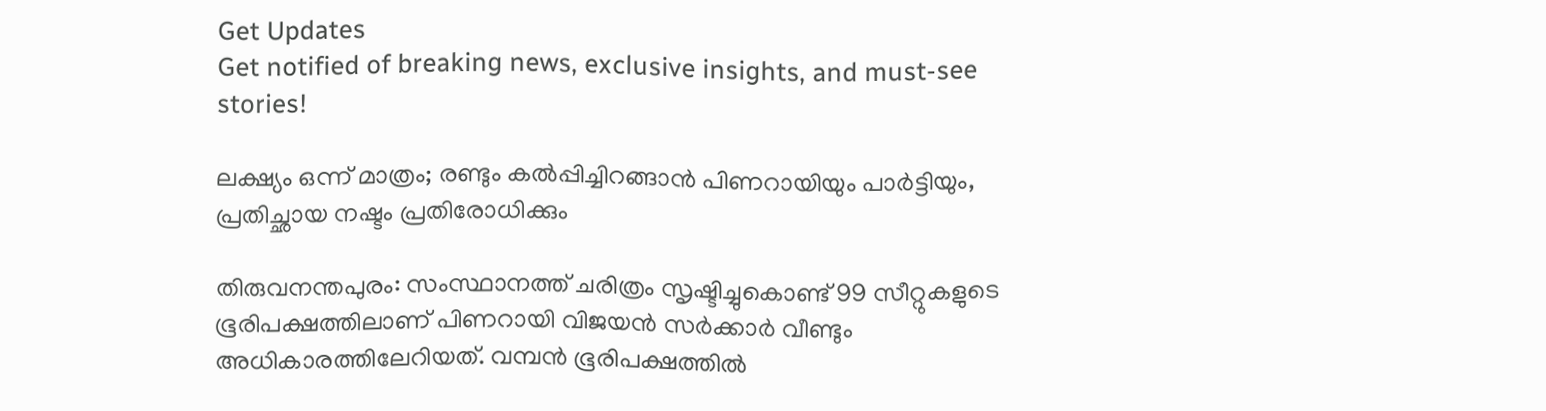Get Updates
Get notified of breaking news, exclusive insights, and must-see stories!

ലക്ഷ്യം ഒന്ന് മാത്രം; രണ്ടും കല്‍പ്പിച്ചിറങ്ങാന്‍ പിണറായിയും പാര്‍ട്ടിയും, പ്രതിച്ഛായ നഷ്ടം പ്രതിരോധിക്കും

തിരുവനന്തപുരം: സംസ്ഥാനത്ത് ചരിത്രം സൃഷ്ടിച്ചുകൊണ്ട് 99 സീറ്റുകളുടെ ഭൂരിപക്ഷത്തിലാണ് പിണറായി വിജയന്‍ സര്‍ക്കാര്‍ വീണ്ടും അധികാരത്തിലേറിയത്. വമ്പന്‍ ഭൂരിപക്ഷത്തില്‍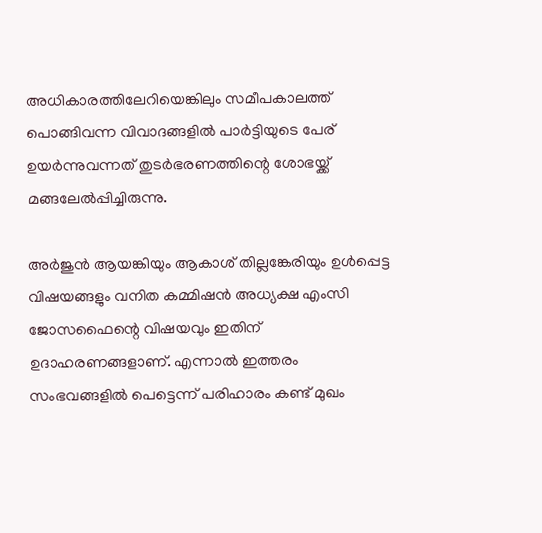അധികാരത്തിലേറിയെങ്കിലും സമീപകാലത്ത് പൊങ്ങിവന്ന വിവാദങ്ങളില്‍ പാര്‍ട്ടിയുടെ പേര് ഉയര്‍ന്നുവന്നത് തുടര്‍ഭരണത്തിന്റെ ശോഭയ്ക്ക് മങ്ങലേല്‍പ്പിച്ചിരുന്നു.

അര്‍ജുന്‍ ആയങ്കിയും ആകാശ് തില്ലങ്കേരിയും ഉള്‍പ്പെട്ട വിഷയങ്ങളും വനിത കമ്മിഷന്‍ അധ്യക്ഷ എംസി ജോസഫൈന്റെ വിഷയവും ഇതിന് ഉദാഹരണങ്ങളാണ്. എന്നാല്‍ ഇത്തരം സംഭവങ്ങളില്‍ പെട്ടെന്ന് പരിഹാരം കണ്ട് മുഖം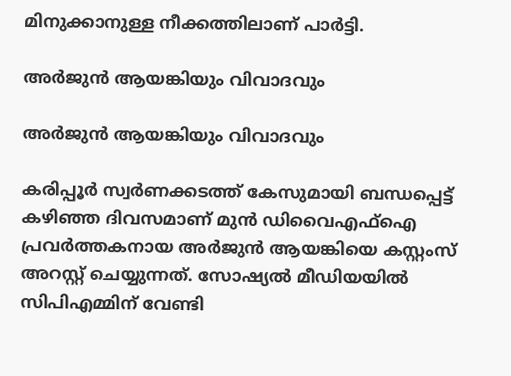മിനുക്കാനുള്ള നീക്കത്തിലാണ് പാര്‍ട്ടി.

അര്‍ജുന്‍ ആയങ്കിയും വിവാദവും

അര്‍ജുന്‍ ആയങ്കിയും വിവാദവും

കരിപ്പൂര്‍ സ്വര്‍ണക്കടത്ത് കേസുമായി ബന്ധപ്പെട്ട് കഴിഞ്ഞ ദിവസമാണ് മുന്‍ ഡിവൈഎഫ്‌ഐ പ്രവര്‍ത്തകനായ അര്‍ജുന്‍ ആയങ്കിയെ കസ്റ്റംസ് അറസ്റ്റ് ചെയ്യുന്നത്. സോഷ്യല്‍ മീഡിയയില്‍ സിപിഎമ്മിന് വേണ്ടി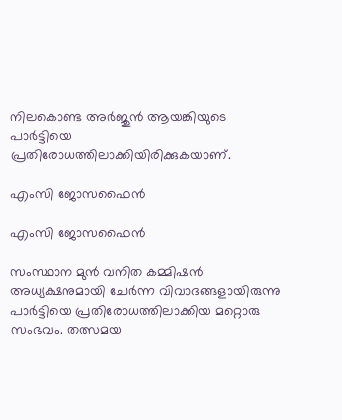നിലകൊണ്ട അര്‍ജുന്‍ ആയങ്കിയുടെ പാര്‍ട്ടിയെ പ്രതിരോധത്തിലാക്കിയിരിക്കുകയാണ്.

എംസി ജോസഫൈന്‍

എംസി ജോസഫൈന്‍

സംസ്ഥാന മുന്‍ വനിത കമ്മിഷന്‍ അധ്യക്ഷനുമായി ചേര്‍ന്ന വിവാദങ്ങളായിരുന്നു പാര്‍ട്ടിയെ പ്രതിരോധത്തിലാക്കിയ മറ്റൊരു സംഭവം. തത്സമയ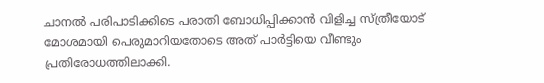ചാനല്‍ പരിപാടിക്കിടെ പരാതി ബോധിപ്പിക്കാന്‍ വിളിച്ച സ്ത്രീയോട് മോശമായി പെരുമാറിയതോടെ അത് പാര്‍ട്ടിയെ വീണ്ടും പ്രതിരോധത്തിലാക്കി.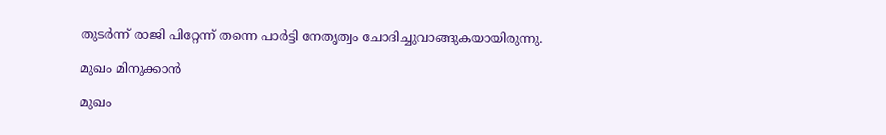തുടര്‍ന്ന് രാജി പിറ്റേന്ന് തന്നെ പാര്‍ട്ടി നേതൃത്വം ചോദിച്ചുവാങ്ങുകയായിരുന്നു.

മുഖം മിനുക്കാന്‍

മുഖം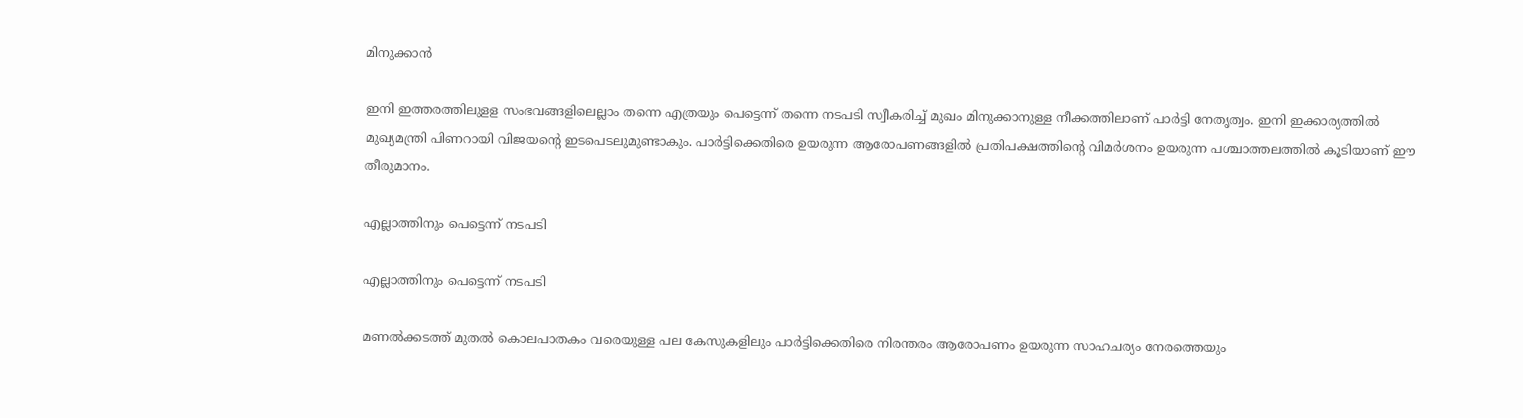മിനുക്കാന്‍

ഇനി ഇത്തരത്തിലുളള സംഭവങ്ങളിലെല്ലാം തന്നെ എത്രയും പെട്ടെന്ന് തന്നെ നടപടി സ്വീകരിച്ച് മുഖം മിനുക്കാനുള്ള നീക്കത്തിലാണ് പാര്‍ട്ടി നേതൃത്വം. ഇനി ഇക്കാര്യത്തില്‍ മുഖ്യമന്ത്രി പിണറായി വിജയന്റെ ഇടപെടലുമുണ്ടാകും. പാര്‍ട്ടിക്കെതിരെ ഉയരുന്ന ആരോപണങ്ങളില്‍ പ്രതിപക്ഷത്തിന്റെ വിമര്‍ശനം ഉയരുന്ന പശ്ചാത്തലത്തില്‍ കൂടിയാണ് ഈ തീരുമാനം.

എല്ലാത്തിനും പെട്ടെന്ന് നടപടി

എല്ലാത്തിനും പെട്ടെന്ന് നടപടി

മണല്‍ക്കടത്ത് മുതല്‍ കൊലപാതകം വരെയുള്ള പല കേസുകളിലും പാര്‍ട്ടിക്കെതിരെ നിരന്തരം ആരോപണം ഉയരുന്ന സാഹചര്യം നേരത്തെയും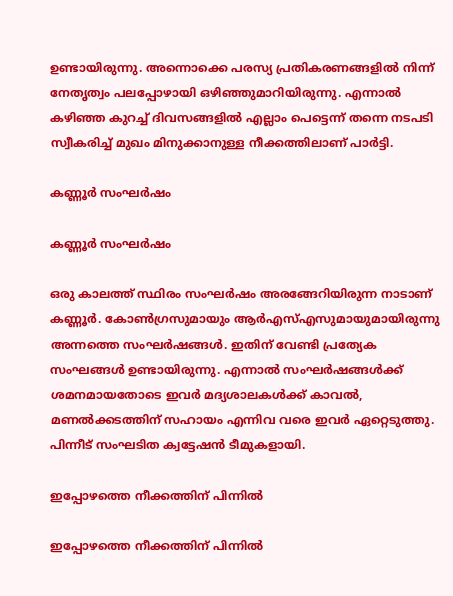ഉണ്ടായിരുന്നു. അന്നൊക്കെ പരസ്യ പ്രതികരണങ്ങളില്‍ നിന്ന് നേതൃത്വം പലപ്പോഴായി ഒഴിഞ്ഞുമാറിയിരുന്നു. എന്നാല്‍ കഴിഞ്ഞ കുറച്ച് ദിവസങ്ങളില്‍ എല്ലാം പെട്ടെന്ന് തന്നെ നടപടി സ്വീകരിച്ച് മുഖം മിനുക്കാനുള്ള നീക്കത്തിലാണ് പാര്‍ട്ടി.

കണ്ണൂര്‍ സംഘര്‍ഷം

കണ്ണൂര്‍ സംഘര്‍ഷം

ഒരു കാലത്ത് സ്ഥിരം സംഘര്‍ഷം അരങ്ങേറിയിരുന്ന നാടാണ് കണ്ണൂര്‍. കോണ്‍ഗ്രസുമായും ആര്‍എസ്എസുമായുമായിരുന്നു അന്നത്തെ സംഘര്‍ഷങ്ങള്‍. ഇതിന് വേണ്ടി പ്രത്യേക സംഘങ്ങള്‍ ഉണ്ടായിരുന്നു. എന്നാല്‍ സംഘര്‍ഷങ്ങള്‍ക്ക് ശമനമായതോടെ ഇവര്‍ മദ്യശാലകള്‍ക്ക് കാവല്‍, മണല്‍ക്കടത്തിന് സഹായം എന്നിവ വരെ ഇവര്‍ ഏറ്റെടുത്തു. പിന്നീട് സംഘടിത ക്വട്ടേഷന്‍ ടീമുകളായി.

ഇപ്പോഴത്തെ നീക്കത്തിന് പിന്നില്‍

ഇപ്പോഴത്തെ നീക്കത്തിന് പിന്നില്‍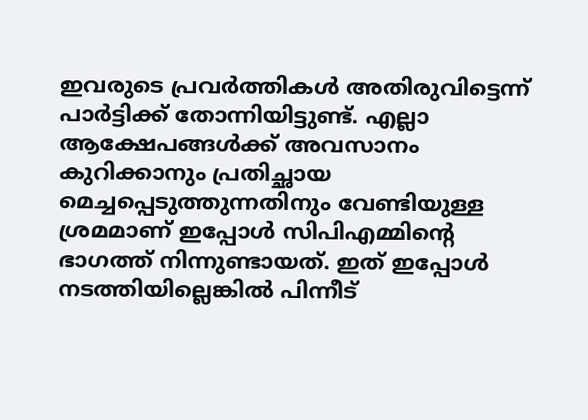ഇവരുടെ പ്രവര്‍ത്തികള്‍ അതിരുവിട്ടെന്ന് പാര്‍ട്ടിക്ക് തോന്നിയിട്ടുണ്ട്. എല്ലാ ആക്ഷേപങ്ങള്‍ക്ക് അവസാനം കുറിക്കാനും പ്രതിച്ഛായ മെച്ചപ്പെടുത്തുന്നതിനും വേണ്ടിയുള്ള ശ്രമമാണ് ഇപ്പോള്‍ സിപിഎമ്മിന്റെ ഭാഗത്ത് നിന്നുണ്ടായത്. ഇത് ഇപ്പോള്‍ നടത്തിയില്ലെങ്കില്‍ പിന്നീട്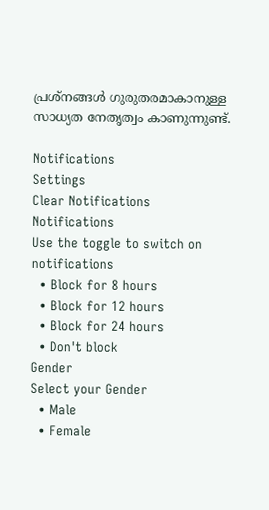പ്രശ്‌നങ്ങള്‍ ഗുരുതരമാകാനുള്ള സാധ്യത നേതൃത്വം കാണുന്നുണ്ട്.

Notifications
Settings
Clear Notifications
Notifications
Use the toggle to switch on notifications
  • Block for 8 hours
  • Block for 12 hours
  • Block for 24 hours
  • Don't block
Gender
Select your Gender
  • Male
  • Female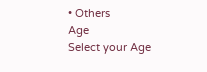• Others
Age
Select your Age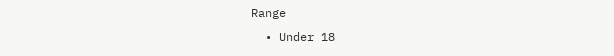Range
  • Under 18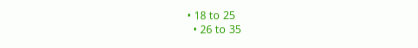• 18 to 25
  • 26 to 35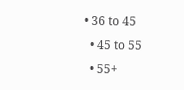• 36 to 45
  • 45 to 55
  • 55+